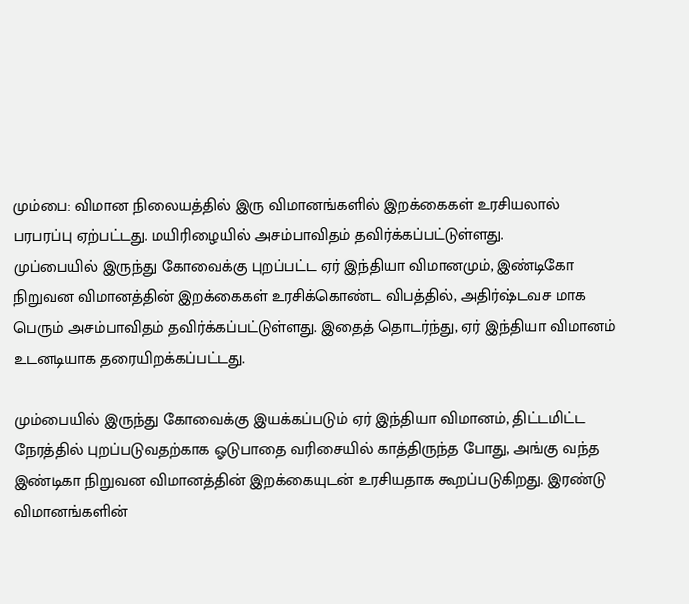மும்பை: விமான நிலையத்தில் இரு விமானங்களில் இறக்கைகள் உரசியலால் பரபரப்பு ஏற்பட்டது. மயிரிழையில் அசம்பாவிதம் தவிர்க்கப்பட்டுள்ளது.
முப்பையில் இருந்து கோவைக்கு புறப்பட்ட ஏர் இந்தியா விமானமும், இண்டிகோ நிறுவன விமானத்தின் இறக்கைகள் உரசிக்கொண்ட விபத்தில், அதிர்ஷ்டவச மாக பெரும் அசம்பாவிதம் தவிர்க்கப்பட்டுள்ளது. இதைத் தொடர்ந்து, ஏர் இந்தியா விமானம் உடனடியாக தரையிறக்கப்பட்டது.

மும்பையில் இருந்து கோவைக்கு இயக்கப்படும் ஏர் இந்தியா விமானம், திட்டமிட்ட நேரத்தில் புறப்படுவதற்காக ஓடுபாதை வரிசையில் காத்திருந்த போது, அங்கு வந்த இண்டிகா நிறுவன விமானத்தின் இறக்கையுடன் உரசியதாக கூறப்படுகிறது. இரண்டு விமானங்களின்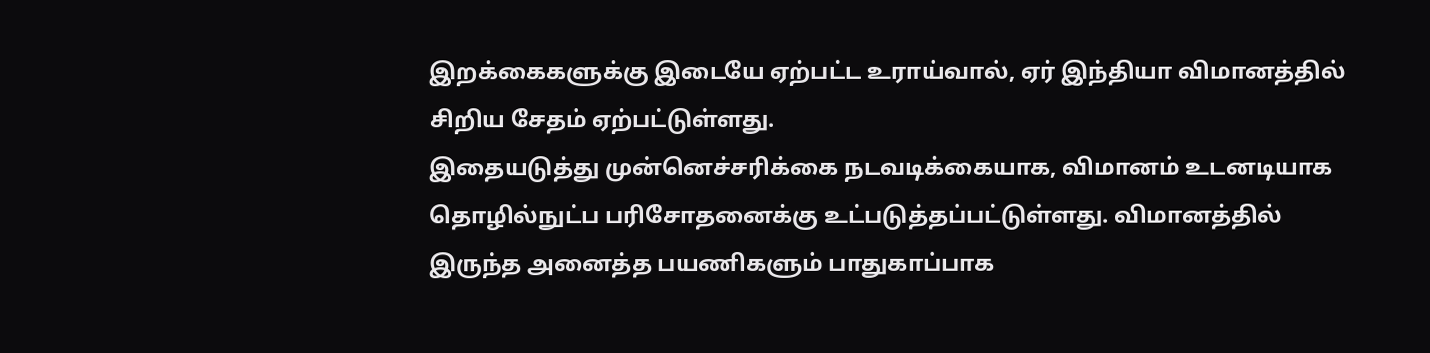இறக்கைகளுக்கு இடையே ஏற்பட்ட உராய்வால், ஏர் இந்தியா விமானத்தில் சிறிய சேதம் ஏற்பட்டுள்ளது.
இதையடுத்து முன்னெச்சரிக்கை நடவடிக்கையாக, விமானம் உடனடியாக தொழில்நுட்ப பரிசோதனைக்கு உட்படுத்தப்பட்டுள்ளது. விமானத்தில் இருந்த அனைத்த பயணிகளும் பாதுகாப்பாக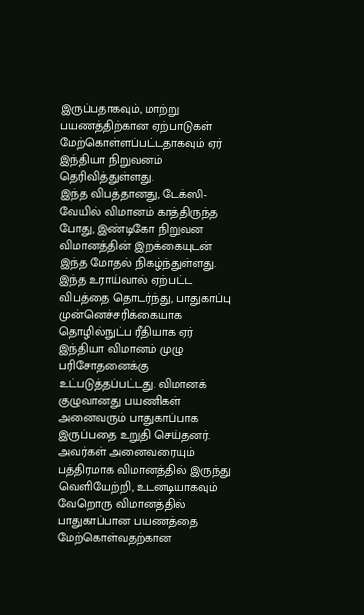இருப்பதாகவும், மாற்று பயணத்திற்கான ஏற்பாடுகள் மேற்கொள்ளப்பட்டதாகவும் ஏர் இந்தியா நிறுவனம் தெரிவித்துள்ளது.
இந்த விபத்தானது, டேக்ஸி-வேயில் விமானம் காத்திருந்த போது, இண்டிகோ நிறுவன விமானத்தின் இறக்கையுடன் இந்த மோதல் நிகழ்ந்துள்ளது. இந்த உராய்வால் ஏற்பட்ட விபத்தை தொடர்ந்து, பாதுகாப்பு முன்னெச்சரிக்கையாக தொழில்நுட்ப ரீதியாக ஏர் இந்தியா விமானம் முழு பரிசோதனைக்கு உட்படுத்தப்பட்டது. விமானக் குழுவானது பயணிகள் அனைவரும் பாதுகாப்பாக இருப்பதை உறுதி செய்தனர். அவர்கள் அனைவரையும் பத்திரமாக விமானத்தில் இருந்து வெளியேற்றி, உடனடியாகவும் வேறொரு விமானத்தில் பாதுகாப்பான பயணத்தை மேற்கொள்வதற்கான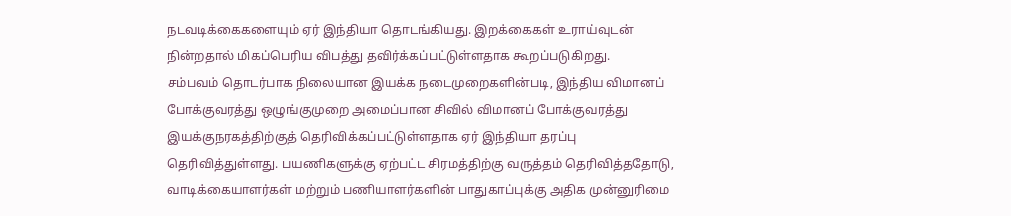நடவடிக்கைகளையும் ஏர் இந்தியா தொடங்கியது. இறக்கைகள் உராய்வுடன் நின்றதால் மிகப்பெரிய விபத்து தவிர்க்கப்பட்டுள்ளதாக கூறப்படுகிறது.
சம்பவம் தொடர்பாக நிலையான இயக்க நடைமுறைகளின்படி, இந்திய விமானப் போக்குவரத்து ஒழுங்குமுறை அமைப்பான சிவில் விமானப் போக்குவரத்து இயக்குநரகத்திற்குத் தெரிவிக்கப்பட்டுள்ளதாக ஏர் இந்தியா தரப்பு தெரிவித்துள்ளது. பயணிகளுக்கு ஏற்பட்ட சிரமத்திற்கு வருத்தம் தெரிவித்ததோடு, வாடிக்கையாளர்கள் மற்றும் பணியாளர்களின் பாதுகாப்புக்கு அதிக முன்னுரிமை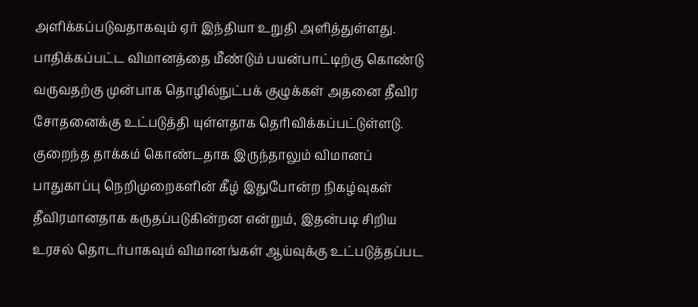அளிக்கப்படுவதாகவும் ஏர் இந்தியா உறுதி அளித்துள்ளது.
பாதிக்கப்பட்ட விமானத்தை மீண்டும் பயன்பாட்டிற்கு கொண்டு வருவதற்கு முன்பாக தொழில்நுட்பக் குழுக்கள் அதனை தீவிர சோதனைக்கு உட்படுத்தி யுள்ளதாக தெரிவிக்கப்பட்டுள்ளடு. குறைந்த தாக்கம் கொண்டதாக இருந்தாலும் விமானப் பாதுகாப்பு நெறிமுறைகளின் கீழ் இதுபோன்ற நிகழ்வுகள் தீவிரமானதாக கருதப்படுகின்றன என்றும், இதன்படி சிறிய உரசல் தொடர்பாகவும் விமானங்கள் ஆய்வுக்கு உட்படுத்தப்பட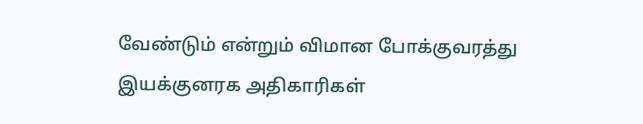வேண்டும் என்றும் விமான போக்குவரத்து இயக்குனரக அதிகாரிகள்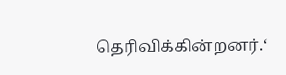தெரிவிக்கின்றனர்.‘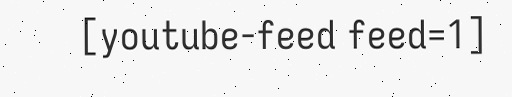[youtube-feed feed=1]